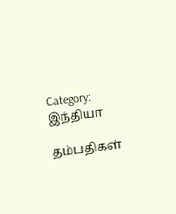Category: இந்தியா

தம்பதிகள்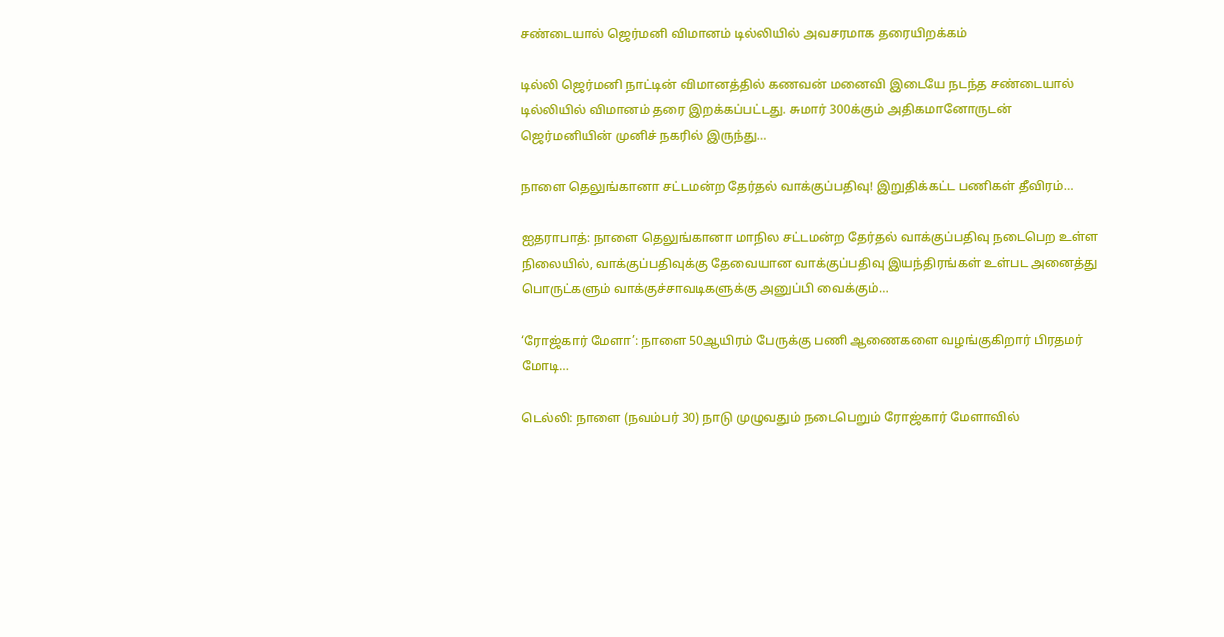சண்டையால் ஜெர்மனி விமானம் டில்லியில் அவசரமாக தரையிறக்கம்

டில்லி ஜெர்மனி நாட்டின் விமானத்தில் கணவன் மனைவி இடையே நடந்த சண்டையால் டில்லியில் விமானம் தரை இறக்கப்பட்டது. சுமார் 300க்கும் அதிகமானோருடன் ஜெர்மனியின் முனிச் நகரில் இருந்து…

நாளை தெலுங்கானா சட்டமன்ற தேர்தல் வாக்குப்பதிவு! இறுதிக்கட்ட பணிகள் தீவிரம்…

ஐதராபாத்: நாளை தெலுங்கானா மாநில சட்டமன்ற தேர்தல் வாக்குப்பதிவு நடைபெற உள்ள நிலையில், வாக்குப்பதிவுக்கு தேவையான வாக்குப்பதிவு இயந்திரங்கள் உள்பட அனைத்து பொருட்களும் வாக்குச்சாவடிகளுக்கு அனுப்பி வைக்கும்…

‘ரோஜ்கார் மேளா’: நாளை 50ஆயிரம் பேருக்கு பணி ஆணைகளை வழங்குகிறார் பிரதமர் மோடி…

டெல்லி: நாளை (நவம்பர் 30) நாடு முழுவதும் நடைபெறும் ரோஜ்கார் மேளாவில்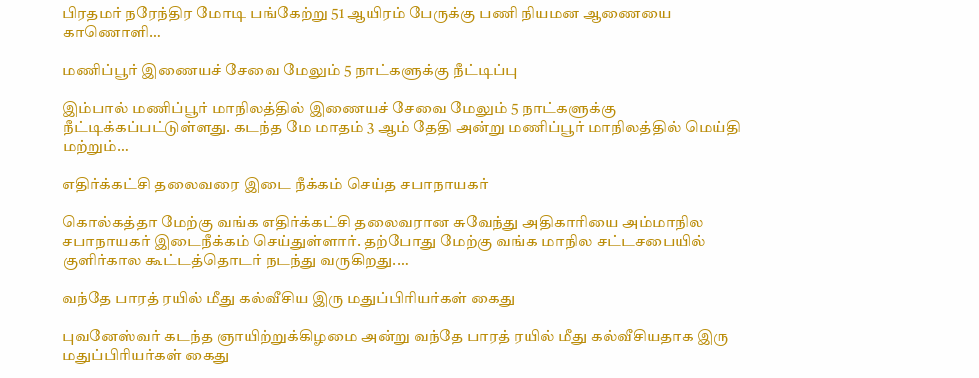பிரதமர் நரேந்திர மோடி பங்கேற்று 51 ஆயிரம் பேருக்கு பணி நியமன ஆணையை காணொளி…

மணிப்பூர் இணையச் சேவை மேலும் 5 நாட்களுக்கு நீட்டிப்பு

இம்பால் மணிப்பூர் மாநிலத்தில் இணையச் சேவை மேலும் 5 நாட்களுக்கு நீட்டிக்கப்பட்டுள்ளது. கடந்த மே மாதம் 3 ஆம் தேதி அன்று மணிப்பூர் மாநிலத்தில் மெய்தி மற்றும்…

எதிர்க்கட்சி தலைவரை இடை நீக்கம் செய்த சபாநாயகர்

கொல்கத்தா மேற்கு வங்க எதிர்க்கட்சி தலைவரான சுவேந்து அதிகாரியை அம்மாநில சபாநாயகர் இடைநீக்கம் செய்துள்ளார். தற்போது மேற்கு வங்க மாநில சட்டசபையில் குளிர்கால கூட்டத்தொடர் நடந்து வருகிறது.…

வந்தே பாரத் ரயில் மீது கல்வீசிய இரு மதுப்பிரியர்கள் கைது

புவனேஸ்வர் கடந்த ஞாயிற்றுக்கிழமை அன்று வந்தே பாரத் ரயில் மீது கல்வீசியதாக இரு மதுப்பிரியர்கள் கைது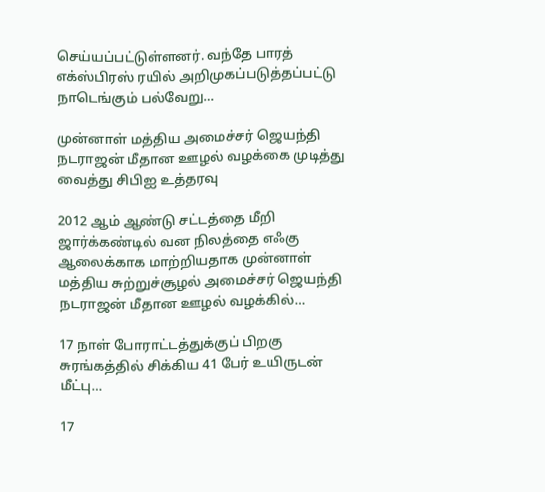செய்யப்பட்டுள்ளனர். வந்தே பாரத் எக்ஸ்பிரஸ் ரயில் அறிமுகப்படுத்தப்பட்டு நாடெங்கும் பல்வேறு…

முன்னாள் மத்திய அமைச்சர் ஜெயந்தி நடராஜன் மீதான ஊழல் வழக்கை முடித்து வைத்து சிபிஐ உத்தரவு

2012 ஆம் ஆண்டு சட்டத்தை மீறி ஜார்க்கண்டில் வன நிலத்தை எஃகு ஆலைக்காக மாற்றியதாக முன்னாள் மத்திய சுற்றுச்சூழல் அமைச்சர் ஜெயந்தி நடராஜன் மீதான ஊழல் வழக்கில்…

17 நாள் போராட்டத்துக்குப் பிறகு சுரங்கத்தில் சிக்கிய 41 பேர் உயிருடன் மீட்பு…

17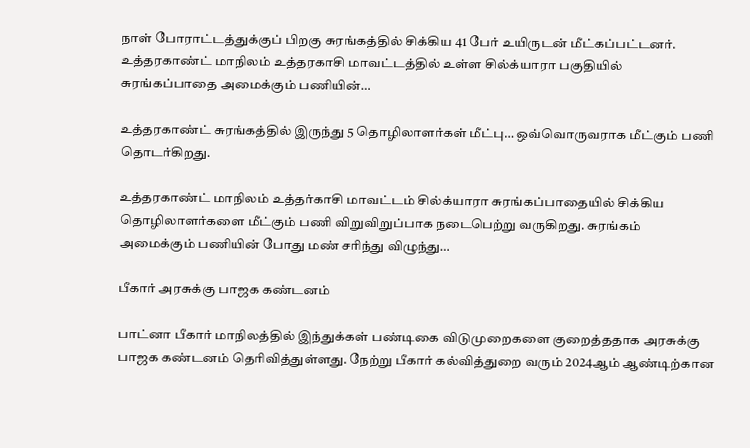நாள் போராட்டத்துக்குப் பிறகு சுரங்கத்தில் சிக்கிய 41 பேர் உயிருடன் மீட்கப்பட்டனர். உத்தரகாண்ட் மாநிலம் உத்தரகாசி மாவட்டத்தில் உள்ள சில்க்யாரா பகுதியில் சுரங்கப்பாதை அமைக்கும் பணியின்…

உத்தரகாண்ட் சுரங்கத்தில் இருந்து 5 தொழிலாளர்கள் மீட்பு… ஒவ்வொருவராக மீட்கும் பணி தொடர்கிறது.

உத்தரகாண்ட் மாநிலம் உத்தர்காசி மாவட்டம் சில்க்யாரா சுரங்கப்பாதையில் சிக்கிய தொழிலாளர்களை மீட்கும் பணி விறுவிறுப்பாக நடைபெற்று வருகிறது. சுரங்கம் அமைக்கும் பணியின் போது மண் சரிந்து விழுந்து…

பீகார் அரசுக்கு பாஜக கண்டனம்

பாட்னா பீகார் மாநிலத்தில் இந்துக்கள் பண்டிகை விடுமுறைகளை குறைத்ததாக அரசுக்கு பாஜக கண்டனம் தெரிவித்துள்ளது. நேற்று பீகார் கல்வித்துறை வரும் 2024ஆம் ஆண்டிற்கான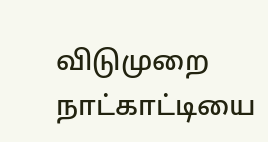விடுமுறை நாட்காட்டியை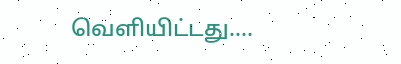வெளியிட்டது.…